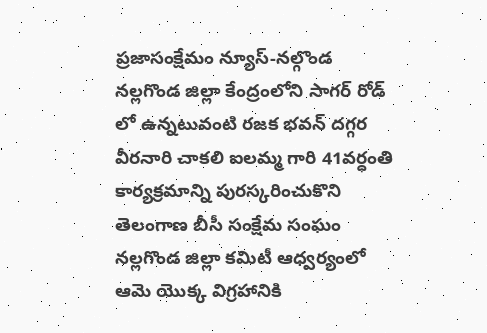ప్రజాసంక్షేమం న్యూస్-నల్గొండ
నల్లగొండ జిల్లా కేంద్రంలోని సాగర్ రోడ్ లో ఉన్నటువంటి రజక భవన్ దగ్గర వీరనారి చాకలి ఐలమ్మ గారి 41వర్ధంతి కార్యక్రమాన్ని పురస్కరించుకొని తెలంగాణ బీసీ సంక్షేమ సంఘం నల్లగొండ జిల్లా కమిటీ ఆధ్వర్యంలో ఆమె యొక్క విగ్రహానికి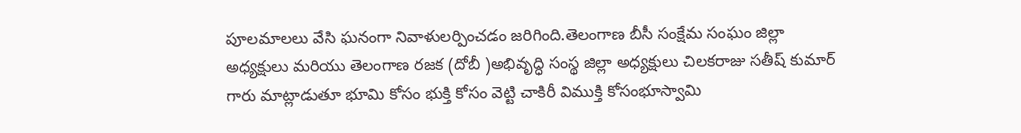పూలమాలలు వేసి ఘనంగా నివాళులర్పించడం జరిగింది.తెలంగాణ బీసీ సంక్షేమ సంఘం జిల్లా అధ్యక్షులు మరియు తెలంగాణ రజక (దోబీ )అభివృద్ధి సంస్థ జిల్లా అధ్యక్షులు చిలకరాజు సతీష్ కుమార్ గారు మాట్లాడుతూ భూమి కోసం భుక్తి కోసం వెట్టి చాకిరీ విముక్తి కోసంభూస్వామి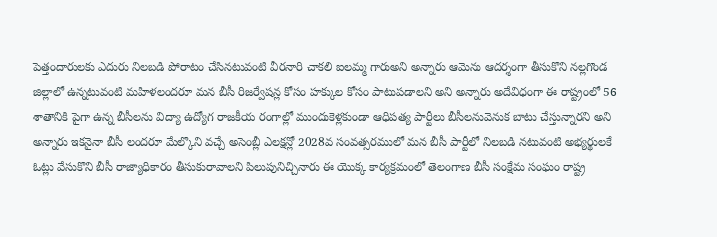పెత్తందారులకు ఎదురు నిలబడి పోరాటం చేసినటువంటి వీరనారి చాకలి ఐలమ్మ గారుఅని అన్నారు ఆమెను ఆదర్శంగా తీసుకొని నల్లగొండ జిల్లాలో ఉన్నటువంటి మహిళలందరూ మన బీసీ రిజర్వేషన్ల కోసం హక్కుల కోసం పాటుపడాలని అని అన్నారు అదేవిధంగా ఈ రాష్ట్రంలో 56 శాతానికి పైగా ఉన్న బీసీలను విద్యా ఉద్యోగ రాజకీయ రంగాల్లో ముందుకెళ్లకుండా ఆధిపత్య పార్టీలు బీసీలనువెనుక బాటు చేస్తున్నారని అని అన్నారు ఇకనైనా బీసీ లందరూ మేల్కొని వచ్చే అసెంబ్లీ ఎలక్షన్లో 2028వ సంవత్సరములో మన బీసీ పార్టీలో నిలబడి నటువంటి అభ్యర్థులకే ఓట్లు వేసుకొని బీసీ రాజ్యాధికారం తీసుకురావాలని పిలుపునిచ్చినారు ఈ యొక్క కార్యక్రమంలో తెలంగాణ బీసీ సంక్షేమ సంఘం రాష్ట్ర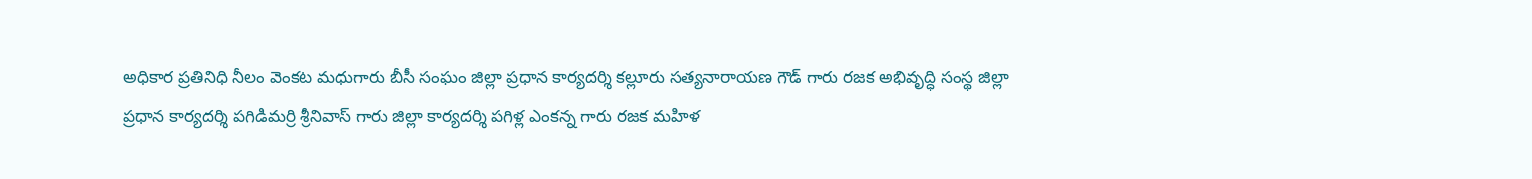అధికార ప్రతినిధి నీలం వెంకట మధుగారు బీసీ సంఘం జిల్లా ప్రధాన కార్యదర్శి కల్లూరు సత్యనారాయణ గౌడ్ గారు రజక అభివృద్ధి సంస్థ జిల్లా ప్రధాన కార్యదర్శి పగిడిమర్రి శ్రీనివాస్ గారు జిల్లా కార్యదర్శి పగిళ్ల ఎంకన్న గారు రజక మహిళ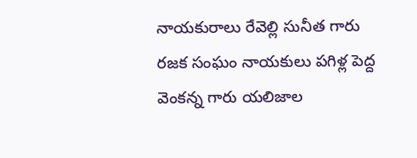నాయకురాలు రేవెల్లి సునీత గారు రజక సంఘం నాయకులు పగిళ్ల పెద్ద వెంకన్న గారు యలిజాల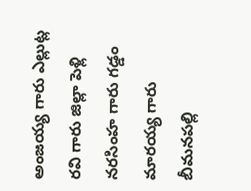అంజయ్య గారు ఎల్లుట్ల రవి గారు జిల్లా పెళ్లి నరసింహ గారు గడ్డం మారయ్య గారు బీమనపల్లి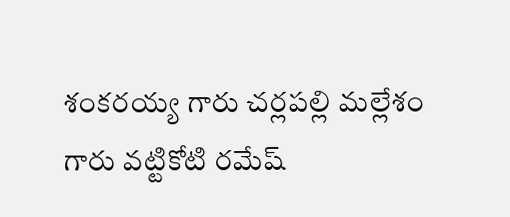శంకరయ్య గారు చర్లపల్లి మల్లేశం గారు వట్టికోటి రమేష్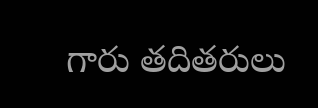గారు తదితరులు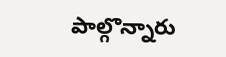పాల్గొన్నారు